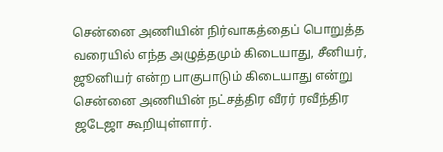சென்னை அணியின் நிர்வாகத்தைப் பொறுத்த வரையில் எந்த அழுத்தமும் கிடையாது, சீனியர், ஜூனியர் என்ற பாகுபாடும் கிடையாது என்று சென்னை அணியின் நட்சத்திர வீரர் ரவீந்திர ஜடேஜா கூறியுள்ளார்.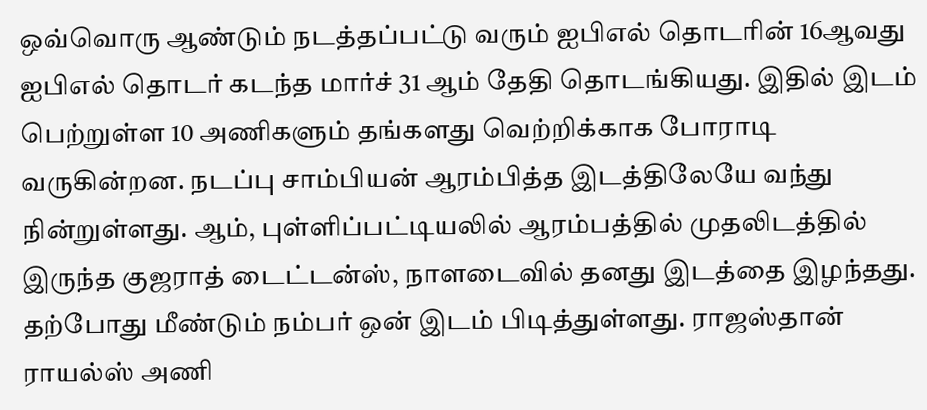ஒவ்வொரு ஆண்டும் நடத்தப்பட்டு வரும் ஐபிஎல் தொடரின் 16ஆவது ஐபிஎல் தொடர் கடந்த மார்ச் 31 ஆம் தேதி தொடங்கியது. இதில் இடம் பெற்றுள்ள 10 அணிகளும் தங்களது வெற்றிக்காக போராடி வருகின்றன. நடப்பு சாம்பியன் ஆரம்பித்த இடத்திலேயே வந்து நின்றுள்ளது. ஆம், புள்ளிப்பட்டியலில் ஆரம்பத்தில் முதலிடத்தில் இருந்த குஜராத் டைட்டன்ஸ், நாளடைவில் தனது இடத்தை இழந்தது. தற்போது மீண்டும் நம்பர் ஒன் இடம் பிடித்துள்ளது. ராஜஸ்தான் ராயல்ஸ் அணி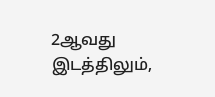2ஆவது இடத்திலும்,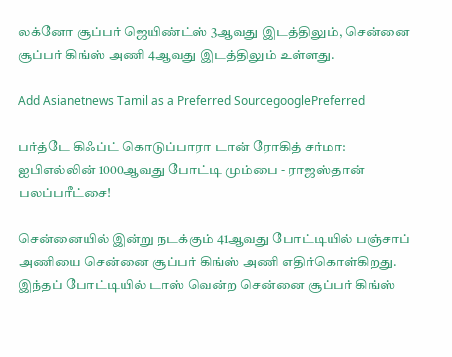லக்னோ சூப்பர் ஜெயிண்ட்ஸ் 3ஆவது இடத்திலும், சென்னை சூப்பர் கிங்ஸ் அணி 4ஆவது இடத்திலும் உள்ளது.

Add Asianetnews Tamil as a Preferred SourcegooglePreferred

பர்த்டே கிஃப்ட் கொடுப்பாரா டான் ரோகித் சர்மா: ஐபிஎல்லின் 1000ஆவது போட்டி மும்பை - ராஜஸ்தான் பலப்பரீட்சை!

சென்னையில் இன்று நடக்கும் 41ஆவது போட்டியில் பஞ்சாப் அணியை சென்னை சூப்பர் கிங்ஸ் அணி எதிர்கொள்கிறது. இந்தப் போட்டியில் டாஸ் வென்ற சென்னை சூப்பர் கிங்ஸ்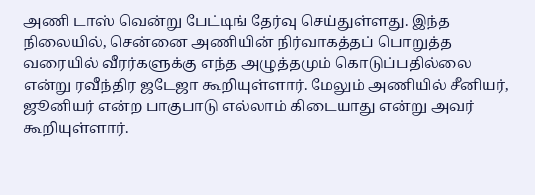அணி டாஸ் வென்று பேட்டிங் தேர்வு செய்துள்ளது. இந்த நிலையில், சென்னை அணியின் நிர்வாகத்தப் பொறுத்த வரையில் வீரர்களுக்கு எந்த அழுத்தமும் கொடுப்பதில்லை என்று ரவீந்திர ஜடேஜா கூறியுள்ளார். மேலும் அணியில் சீனியர், ஜூனியர் என்ற பாகுபாடு எல்லாம் கிடையாது என்று அவர் கூறியுள்ளார்.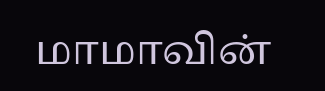மாமாவின்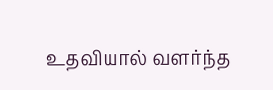உதவியால் வளர்ந்த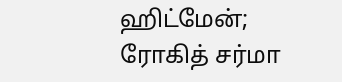ஹிட்மேன்; ரோகித் சர்மா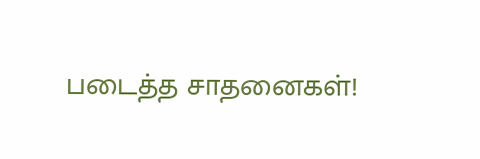படைத்த சாதனைகள்!